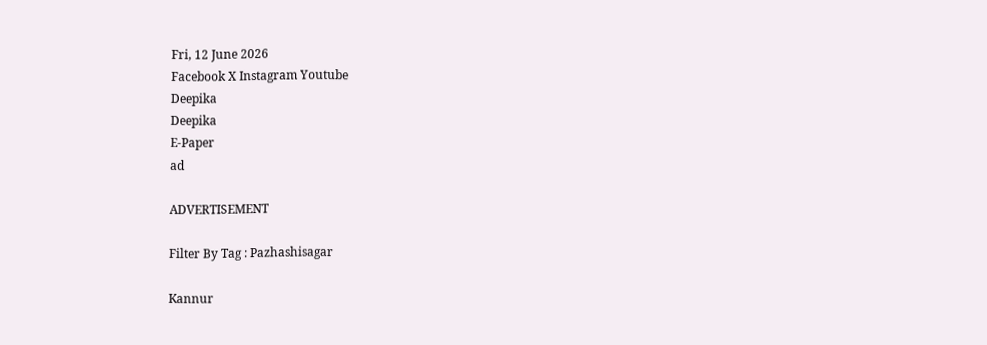Fri, 12 June 2026
Facebook X Instagram Youtube
Deepika
Deepika
E-Paper
ad

ADVERTISEMENT

Filter By Tag : Pazhashisagar

Kannur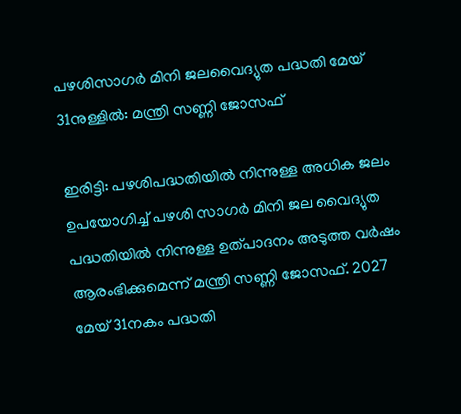പഴശിസാഗർ മിനി ജലവൈദ്യുത പദ്ധതി മേയ് 31നുള്ളിൽ: മന്ത്രി സണ്ണി ജോസഫ്

ഇരിട്ടി: പഴശിപദ്ധതിയിൽ നിന്നുള്ള അധിക ജലം ഉപയോഗിച്ച് പഴശി സാഗർ മിനി ജല വൈദ്യുത പദ്ധതിയിൽ നിന്നുള്ള ഉത്പാദനം അടുത്ത വർഷം ആരംഭിക്കുമെന്ന് മന്ത്രി സണ്ണി ജോസഫ്. 2027 മേയ് 31നകം പദ്ധതി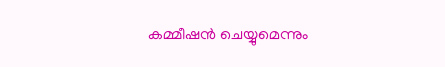കമ്മീഷൻ ചെയ്യുമെന്നും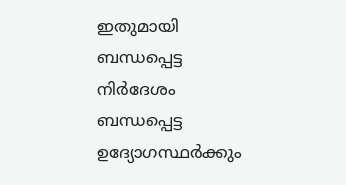ഇതുമായി ബന്ധപ്പെട്ട നിർദേശം ബന്ധപ്പെട്ട ഉദ്യോഗസ്ഥർക്കും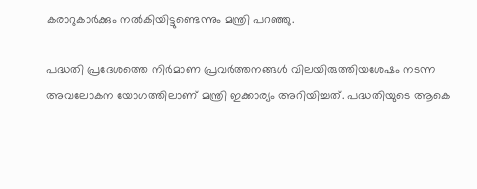കരാറുകാർക്കും നൽകിയിട്ടുണ്ടെന്നും മന്ത്രി പറഞ്ഞു.

പദ്ധതി പ്രദേശത്തെ നിർമാണ പ്രവർത്തനങ്ങൾ വിലയിരുത്തിയശേഷം നടന്ന അവലോകന യോഗത്തിലാണ് മന്ത്രി ഇക്കാര്യം അറിയിച്ചത്. പദ്ധതിയുടെ ആകെ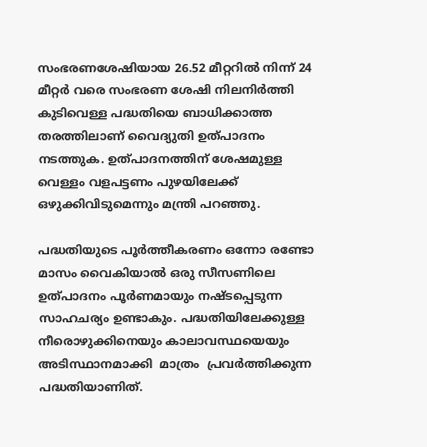സംഭരണശേഷിയായ 26.52 മീറ്ററിൽ നിന്ന് 24 മീറ്റർ വരെ സംഭരണ ശേഷി നിലനിർത്തി കുടിവെള്ള പദ്ധതിയെ ബാധിക്കാത്ത തരത്തിലാണ് വൈദ്യുതി ഉത്പാദനം നടത്തുക. ഉത്പാദനത്തിന് ശേഷമുള്ള വെള്ളം വളപട്ടണം പുഴയിലേക്ക് ഒഴുക്കിവിടുമെന്നും മന്ത്രി പറഞ്ഞു.

പദ്ധതിയുടെ പൂർത്തീകരണം ഒന്നോ രണ്ടോ മാസം വൈകിയാൽ ഒരു സീസണിലെ ഉത്പാദനം പൂർണമായും നഷ്ടപ്പെടുന്ന സാഹചര്യം ഉണ്ടാകും. പദ്ധതിയിലേക്കുള്ള നീരൊഴുക്കിനെയും കാലാവസ്ഥയെയും അടിസ്ഥാനമാക്കി  മാത്രം  പ്രവർത്തിക്കുന്ന പദ്ധതിയാണിത്.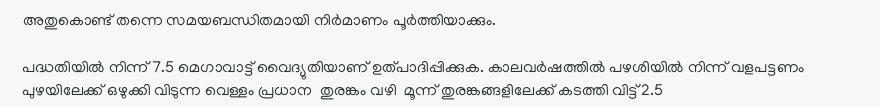അതുകൊണ്ട് തന്നെ സമയബന്ധിതമായി നിർമാണം പൂർത്തിയാക്കും.

പദ്ധതിയിൽ നിന്ന് 7.5 മെഗാവാട്ട് വൈദ്യുതിയാണ് ഉത്പാദിപ്പിക്കുക. കാലവർഷത്തിൽ പഴശിയിൽ നിന്ന് വളപട്ടണം പുഴയിലേക്ക് ഒഴുക്കി വിടുന്ന വെള്ളം പ്രധാന  തുരങ്കം വഴി  മൂന്ന് തുരങ്കങ്ങളിലേക്ക് കടത്തി വിട്ട് 2.5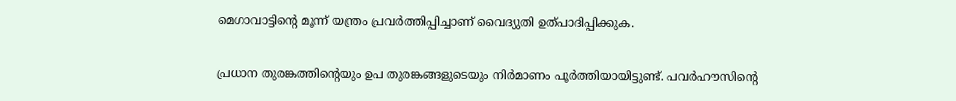മെഗാവാട്ടിന്‍റെ മൂന്ന് യന്ത്രം പ്രവർത്തിപ്പിച്ചാണ് വൈദ്യുതി ഉത്പാദിപ്പിക്കുക.

പ്രധാന തുരങ്കത്തിന്‍റെയും ഉപ തുരങ്കങ്ങളുടെയും നിർമാണം പൂർത്തിയായിട്ടുണ്ട്. പവർഹൗസിന്‍റെ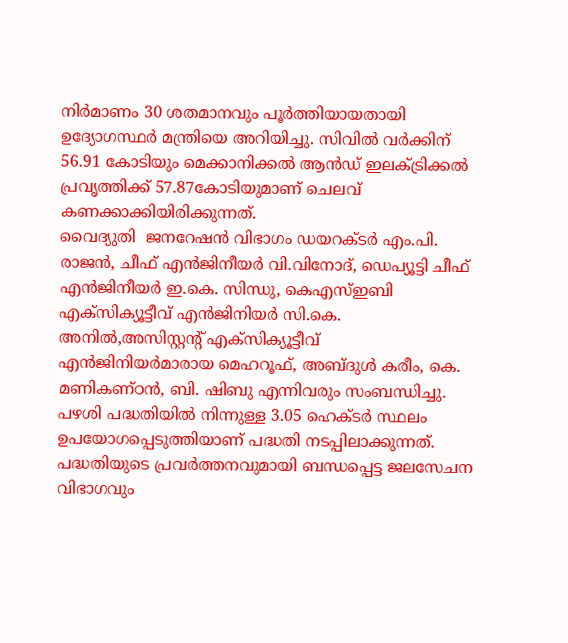നിർമാണം 30 ശതമാനവും പൂർത്തിയായതായി ഉദ്യോഗസ്ഥർ മന്ത്രിയെ അറിയിച്ചു. സിവിൽ വർക്കിന് 56.91 കോടിയും മെക്കാനിക്കൽ ആൻഡ് ഇലക്‌ട്രിക്കൽ പ്രവൃത്തിക്ക് 57.87കോടിയുമാണ് ചെലവ് കണക്കാക്കിയിരിക്കുന്നത്.
വൈദ്യുതി  ജനറേഷൻ വിഭാഗം ഡയറക്ടർ എം.പി. രാജൻ, ചീഫ് എൻജിനീയർ വി.വിനോദ്, ഡെപ്യൂട്ടി ചീഫ് എൻജിനീയർ ഇ.കെ. സിന്ധു, കെഎസ്ഇബി എക്‌സിക്യൂട്ടീവ് എൻജിനിയർ സി.കെ. അനിൽ,അസിസ്റ്റന്‍റ് എക്‌സിക്യൂട്ടീവ് എൻജിനിയർമാരായ മെഹറൂഫ്, അബ്ദുൾ കരീം, കെ. മണികണ്ഠൻ, ബി. ഷിബു എന്നിവരും സംബന്ധിച്ചു. പഴശി പദ്ധതിയിൽ നിന്നുള്ള 3.05 ഹെക്ടർ സ്ഥലം ഉപയോഗപ്പെടുത്തിയാണ് പദ്ധതി നടപ്പിലാക്കുന്നത്. പദ്ധതിയുടെ പ്രവർത്തനവുമായി ബന്ധപ്പെട്ട ജലസേചന വിഭാഗവും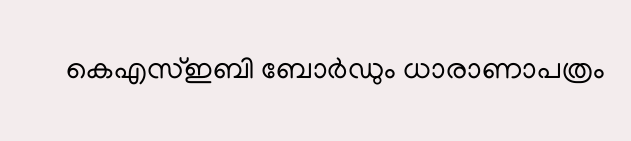കെഎസ്ഇബി ബോർഡും ധാരാണാപത്രം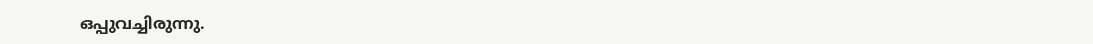ഒപ്പുവച്ചിരുന്നു.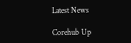Latest News

Corehub Up